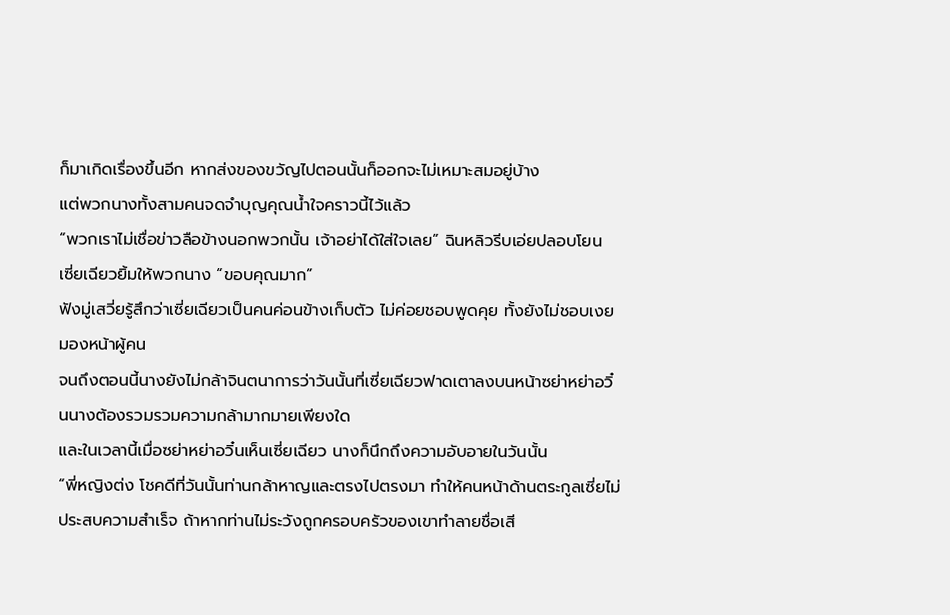ก็มาเกิดเรื่องขึ้นอีก หากส่งของขวัญไปตอนนั้นก็ออกจะไม่เหมาะสมอยู่บ้าง
แต่พวกนางทั้งสามคนจดจำบุญคุณน้ำใจคราวนี้ไว้แล้ว
“พวกเราไม่เชื่อข่าวลือข้างนอกพวกนั้น เจ้าอย่าได้ใส่ใจเลย” ฉินหลิวรีบเอ่ยปลอบโยน
เซี่ยเฉียวยิ้มให้พวกนาง “ขอบคุณมาก”
ฟังมู่เสวี่ยรู้สึกว่าเซี่ยเฉียวเป็นคนค่อนข้างเก็บตัว ไม่ค่อยชอบพูดคุย ทั้งยังไม่ชอบเงยมองหน้าผู้คน
จนถึงตอนนี้นางยังไม่กล้าจินตนาการว่าวันนั้นที่เซี่ยเฉียวฟาดเตาลงบนหน้าซย่าหย่าอวิ๋นนางต้องรวมรวมความกล้ามากมายเพียงใด
และในเวลานี้เมื่อซย่าหย่าอวิ๋นเห็นเซี่ยเฉียว นางก็นึกถึงความอับอายในวันนั้น
“พี่หญิงต่ง โชคดีที่วันนั้นท่านกล้าหาญและตรงไปตรงมา ทำให้คนหน้าด้านตระกูลเซี่ยไม่ประสบความสำเร็จ ถ้าหากท่านไม่ระวังถูกครอบครัวของเขาทำลายชื่อเสี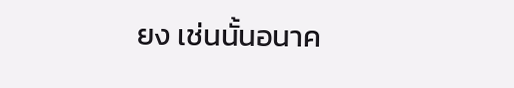ยง เช่นนั้นอนาค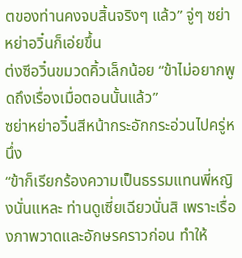ตของท่านคงจบสิ้นจริงๆ แล้ว” จู่ๆ ซย่าหย่าอวิ๋นก็เอ่ยขึ้น
ต่งซีอวิ๋นขมวดคิ้วเล็กน้อย “ข้าไม่อยากพูดถึงเรื่องเมื่อตอนนั้นแล้ว”
ซย่าหย่าอวิ๋นสีหน้ากระอักกระอ่วนไปครู่หนึ่ง
“ข้าก็เรียกร้องความเป็นธรรมแทนพี่หญิงนั่นแหละ ท่านดูเซี่ยเฉียวนั่นสิ เพราะเรื่องภาพวาดและอักษรคราวก่อน ทำให้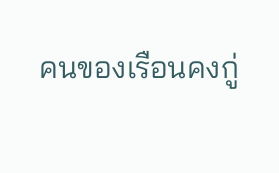คนของเรือนคงกู่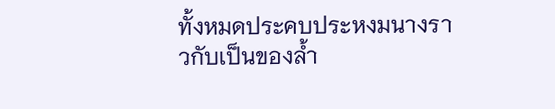ทั้งหมดประคบประหงมนางราวกับเป็นของล้ำ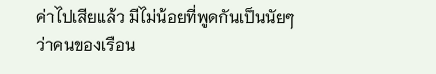ค่าไปเสียแล้ว มีไม่น้อยที่พูดกันเป็นนัยๆ ว่าคนของเรือน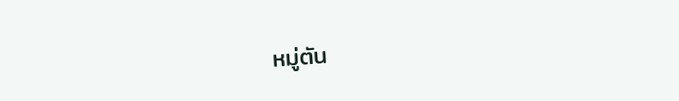หมู่ตัน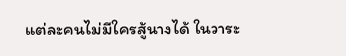แต่ละคนไม่มีใครสู้นางได้ ในวาระ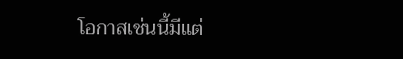โอกาสเช่นนี้มีแต่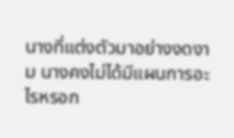นางที่แต่งตัวมาอย่างงดงาม นางคงไม่ได้มีแผนการอะไรหรอก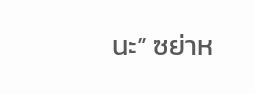นะ” ซย่าห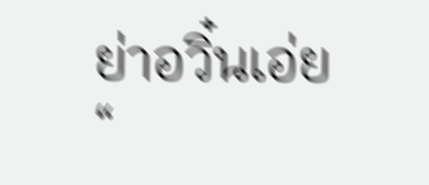ย่าอวิ๋นเอ่ย
“